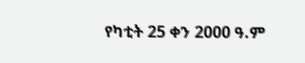የካቲት 25 ቀን 2000 ዓ.ም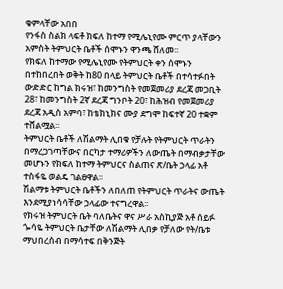ቁምላቸው አበበ
የንፋስ ስልክ ላፍቶ ክፍለ ከተማ የሚሌኒየሙ ምርጥ ያላቸውን አምስት ትምህርት ቤቶች ሰሞኑን ዋንጫ ሸለመ፡፡
የክፍለ ከተማው የሚሌኒየሙ የትምህርት ቀን ሰሞኑን በተከበረበት ወቅት ከ80 በላይ ትምህርት ቤቶች በተሳተፉበት ውድድር ከግል ክሩዝ፣ ከመንግስት የመጀመሪያ ደረጃ መጋቢት 28፣ ከመንግስት 2ኛ ደረጃ ግንቦት 20፣ ከሕዝብ የመጀመሪያ ደረጃ አዲስ አምባ፣ ከቴክኒክና ሙያ ደግሞ ከፍተኛ 20 ተቋም ተሸልሟል፡፡
ትምህርት ቤቶች ለሽልማት ሊበቁ የቻሉት የትምህርት ጥራትን በማረጋገጣቸውና በርካታ ተማሪዎችን ለውጤት በማብቃታቸው መሆኑን የክፍለ ከተማ ትምህርና ስልጠና ጽ/ቤት ኃላፊ አቶ ተስፋዬ ወልዴ ገልፀዋል፡፡
ሽልማቱ ትምህርት ቤቶችን ለበለጠ የትምህርት ጥራትና ውጤት እንደሚያነሳሳቸው ኃላፊው ተናግረዋል፡፡
የክሩዝ ትምህርት ቤት ባለቤትና ዋና ሥራ አስኪያጅ አቶ ሰይፉ ጐሳዬ ትምህርት ቤታቸው ለሽልማት ሊበቃ የቻለው የት/ቤቱ ማህበረሰብ በማሳተፍ በቅንጅት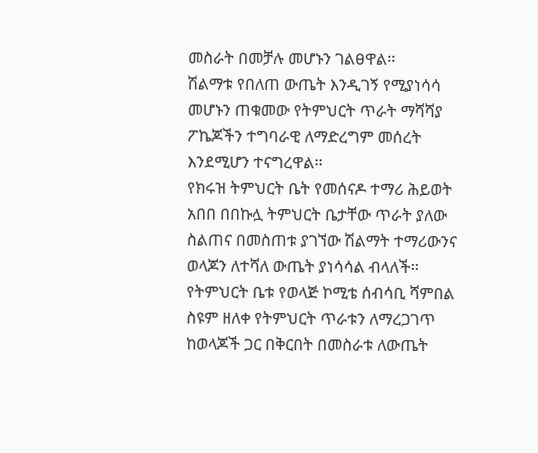መስራት በመቻሉ መሆኑን ገልፀዋል፡፡
ሽልማቱ የበለጠ ውጤት እንዲገኝ የሚያነሳሳ መሆኑን ጠቁመው የትምህርት ጥራት ማሻሻያ ፖኬጆችን ተግባራዊ ለማድረግም መሰረት እንደሚሆን ተናግረዋል፡፡
የክሩዝ ትምህርት ቤት የመሰናዶ ተማሪ ሕይወት አበበ በበኩሏ ትምህርት ቤታቸው ጥራት ያለው ስልጠና በመስጠቱ ያገኘው ሽልማት ተማሪውንና ወላጆን ለተሻለ ውጤት ያነሳሳል ብላለች፡፡
የትምህርት ቤቱ የወላጅ ኮሚቴ ሰብሳቢ ሻምበል ስዩም ዘለቀ የትምህርት ጥራቱን ለማረጋገጥ ከወላጆች ጋር በቅርበት በመስራቱ ለውጤት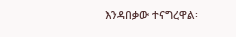እንዳበቃው ተናግረዋል፡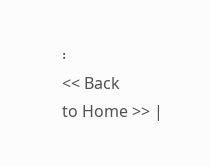፡
<< Back
to Home >> |